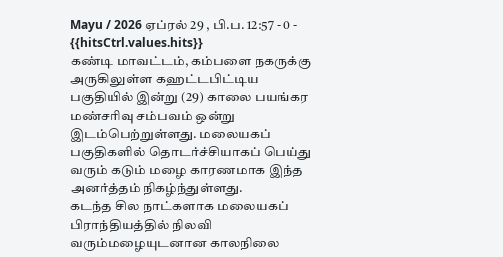Mayu / 2026 ஏப்ரல் 29 , பி.ப. 12:57 - 0 - {{hitsCtrl.values.hits}}
கண்டி மாவட்டம், கம்பளை நகருக்கு அருகிலுள்ள கஹட்டபிட்டிய பகுதியில் இன்று (29) காலை பயங்கர மண்சரிவு சம்பவம் ஒன்று இடம்பெற்றுள்ளது. மலையகப் பகுதிகளில் தொடர்ச்சியாகப் பெய்து வரும் கடும் மழை காரணமாக இந்த அனர்த்தம் நிகழ்ந்துள்ளது.
கடந்த சில நாட்களாக மலையகப் பிராந்தியத்தில் நிலவி வரும்மழையுடனான காலநிலை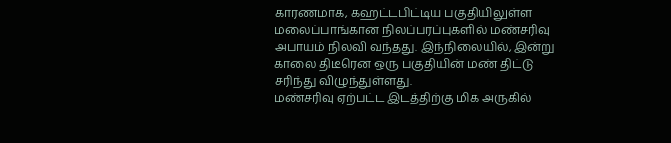காரணமாக, கஹட்டபிட்டிய பகுதியிலுள்ள மலைப்பாங்கான நிலப்பரப்புகளில் மண்சரிவு அபாயம் நிலவி வந்தது. இந்நிலையில், இன்று காலை திடீரென ஒரு பகுதியின் மண் திட்டு சரிந்து விழுந்துள்ளது.
மண்சரிவு ஏற்பட்ட இடத்திற்கு மிக அருகில்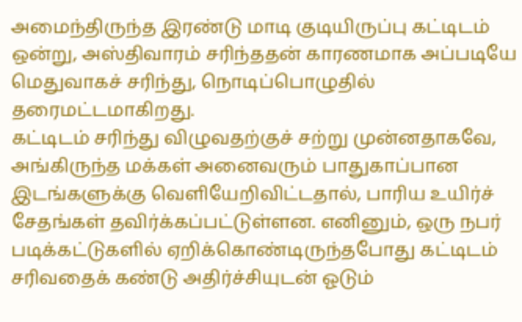அமைந்திருந்த இரண்டு மாடி குடியிருப்பு கட்டிடம் ஒன்று, அஸ்திவாரம் சரிந்ததன் காரணமாக அப்படியே மெதுவாகச் சரிந்து, நொடிப்பொழுதில் தரைமட்டமாகிறது.
கட்டிடம் சரிந்து விழுவதற்குச் சற்று முன்னதாகவே, அங்கிருந்த மக்கள் அனைவரும் பாதுகாப்பான இடங்களுக்கு வெளியேறிவிட்டதால், பாரிய உயிர்ச் சேதங்கள் தவிர்க்கப்பட்டுள்ளன. எனினும், ஒரு நபர் படிக்கட்டுகளில் ஏறிக்கொண்டிருந்தபோது கட்டிடம் சரிவதைக் கண்டு அதிர்ச்சியுடன் ஓடும்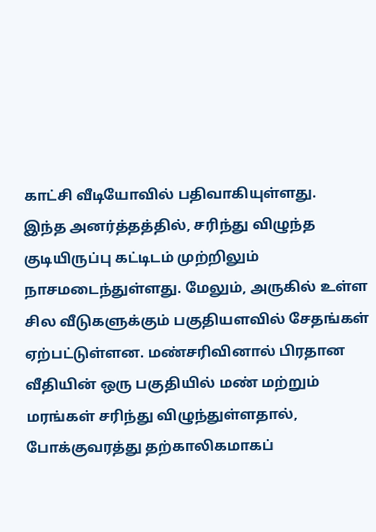காட்சி வீடியோவில் பதிவாகியுள்ளது.
இந்த அனர்த்தத்தில், சரிந்து விழுந்த குடியிருப்பு கட்டிடம் முற்றிலும் நாசமடைந்துள்ளது. மேலும், அருகில் உள்ள சில வீடுகளுக்கும் பகுதியளவில் சேதங்கள் ஏற்பட்டுள்ளன. மண்சரிவினால் பிரதான வீதியின் ஒரு பகுதியில் மண் மற்றும் மரங்கள் சரிந்து விழுந்துள்ளதால், போக்குவரத்து தற்காலிகமாகப்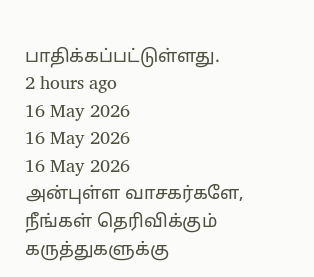பாதிக்கப்பட்டுள்ளது.
2 hours ago
16 May 2026
16 May 2026
16 May 2026
அன்புள்ள வாசகர்களே,
நீங்கள் தெரிவிக்கும் கருத்துகளுக்கு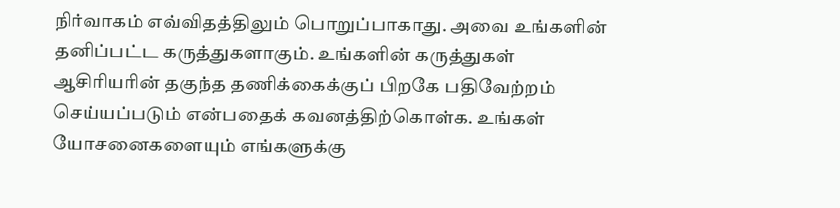நிர்வாகம் எவ்விதத்திலும் பொறுப்பாகாது. அவை உங்களின் தனிப்பட்ட கருத்துகளாகும். உங்களின் கருத்துகள் ஆசிரியரின் தகுந்த தணிக்கைக்குப் பிறகே பதிவேற்றம் செய்யப்படும் என்பதைக் கவனத்திற்கொள்க. உங்கள் யோசனைகளையும் எங்களுக்கு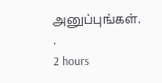அனுப்புங்கள். .
2 hours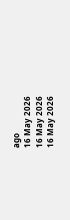ago
16 May 2026
16 May 2026
16 May 2026